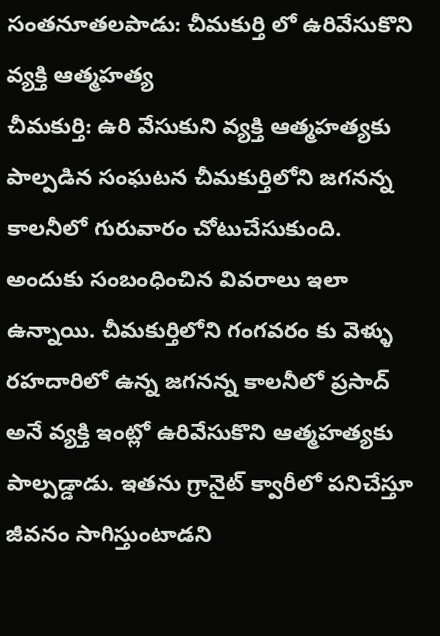సంతనూతలపాడు: చీమకుర్తి లో ఉరివేసుకొని వ్యక్తి ఆత్మహత్య
చీమకుర్తి: ఉరి వేసుకుని వ్యక్తి ఆత్మహత్యకు పాల్పడిన సంఘటన చీమకుర్తిలోని జగనన్న కాలనీలో గురువారం చోటుచేసుకుంది. అందుకు సంబంధించిన వివరాలు ఇలా ఉన్నాయి. చీమకుర్తిలోని గంగవరం కు వెళ్ళు రహదారిలో ఉన్న జగనన్న కాలనీలో ప్రసాద్ అనే వ్యక్తి ఇంట్లో ఉరివేసుకొని ఆత్మహత్యకు పాల్పడ్డాడు. ఇతను గ్రానైట్ క్వారీలో పనిచేస్తూ జీవనం సాగిస్తుంటాడని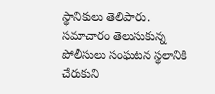స్థానికులు తెలిపారు. సమాచారం తెలుసుకున్న పోలీసులు సంఘటన స్థలానికి చేరుకుని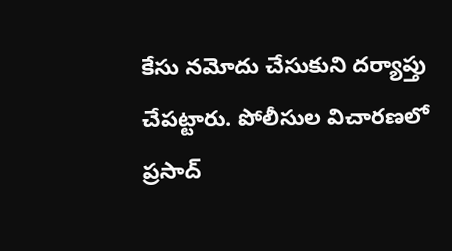కేసు నమోదు చేసుకుని దర్యాప్తు చేపట్టారు. పోలీసుల విచారణలో ప్రసాద్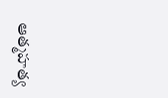ఆత్మహత్య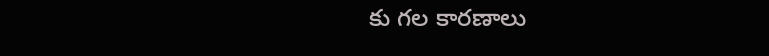కు గల కారణాలు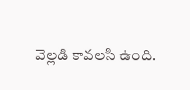వెల్లడి కావలసి ఉంది.